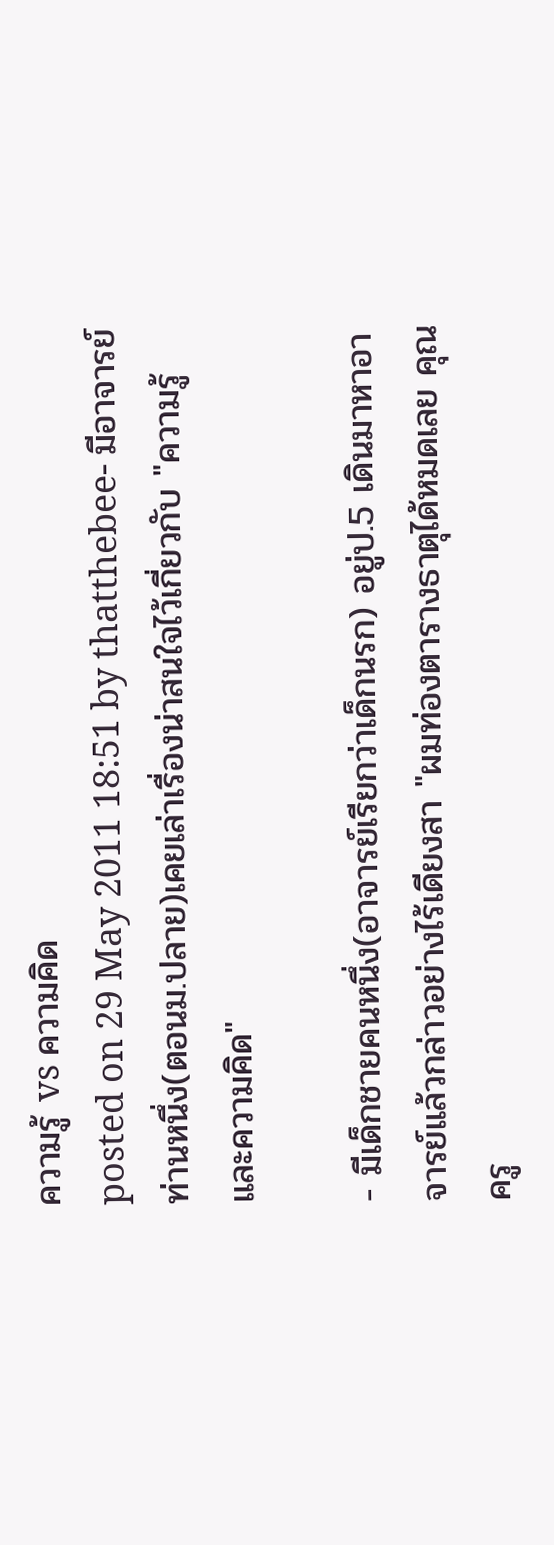ความรู้ vs ความคิด
posted on 29 May 2011 18:51 by thatthebee- มีอาจารย์ท่านหนึ่ง(ตอนม.ปลาย)เคยเล่าเรื่องน่าสนใจไว้เกี่ยวกับ "ความรู้และความคิด"

- มีเด็กชายคนหนึ่ง(อาจารย์เรียกว่าเด็กนรก) อยู่ป.5 เดินมาหาอาจารย์แล้วกล่าวอย่างไร้เดียงสา "ผมท่องตารางธาตุได้หมดเลย คุณครู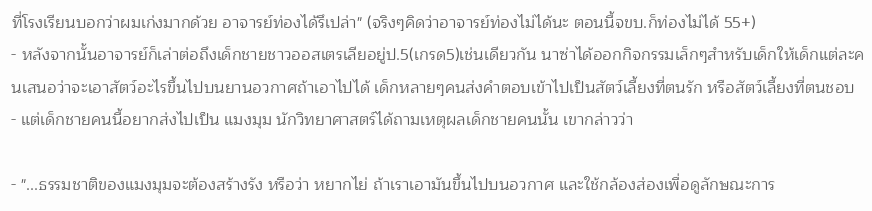ที่โรงเรียนบอกว่าผมเก่งมากด้วย อาจารย์ท่องได้รึเปล่า" (จริงๆคิดว่าอาจารย์ท่องไม่ได้นะ ตอนนี้จขบ.ก็ท่องไม่ได้ 55+)
- หลังจากนั้นอาจารย์ก็เล่าต่อถึงเด็กชายชาวออสเตรเลียอยู่ป.5(เกรด5)เช่นเดียวกัน นาซ่าได้ออกกิจกรรมเล็กๆสำหรับเด็กให้เด็กแต่ละคนเสนอว่าจะเอาสัตว์อะไรขึ้นไปบนยานอวกาศถ้าเอาไปได้ เด็กหลายๆคนส่งคำตอบเข้าไปเป็นสัตว์เลี้ยงที่ตนรัก หรือสัตว์เลี้ยงที่ตนชอบ
- แต่เด็กชายคนนี้อยากส่งไปเป็น แมงมุม นักวิทยาศาสตร์ได้ถามเหตุผลเด็กชายคนนั้น เขากล่าวว่า

- "...ธรรมชาติของแมงมุมจะต้องสร้างรัง หรือว่า หยากไย่ ถ้าเราเอามันขึ้นไปบนอวกาศ และใช้กล้องส่องเพื่อดูลักษณะการ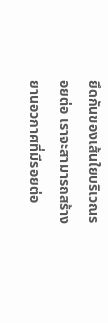ยึดกันของเส้นใยบริเวณรอยต่อ เราจะสามารถสร้างยานอวกาศที่มีรอยต่อ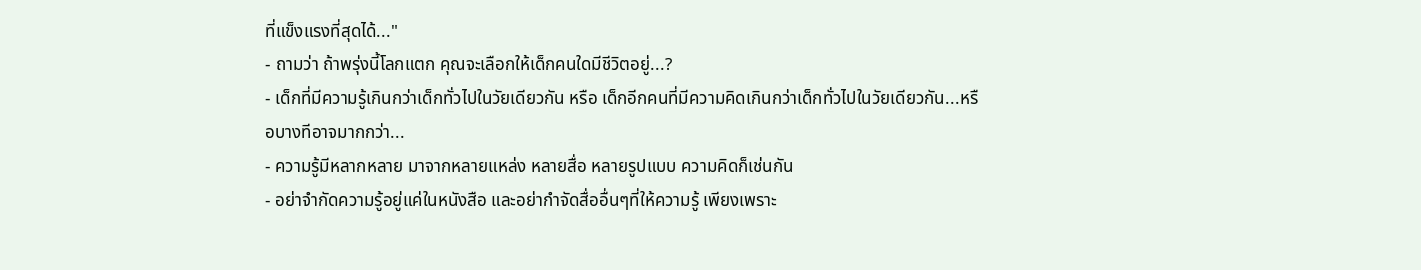ที่แข็งแรงที่สุดได้..."
- ถามว่า ถ้าพรุ่งนี้โลกแตก คุณจะเลือกให้เด็กคนใดมีชีวิตอยู่...?
- เด็กที่มีความรู้เกินกว่าเด็กทั่วไปในวัยเดียวกัน หรือ เด็กอีกคนที่มีความคิดเกินกว่าเด็กทั่วไปในวัยเดียวกัน...หรือบางทีอาจมากกว่า...
- ความรู้มีหลากหลาย มาจากหลายแหล่ง หลายสื่อ หลายรูปแบบ ความคิดก็เช่นกัน
- อย่าจำกัดความรู้อยู่แค่ในหนังสือ และอย่ากำจัดสื่ออื่นๆที่ให้ความรู้ เพียงเพราะ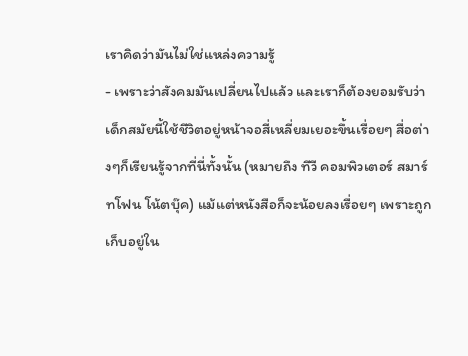เราคิดว่ามันไม่ใช่แหล่งความรู้
- เพราะว่าสังคมมันเปลี่ยนไปแล้ว และเราก็ต้องยอมรับว่าเด็กสมัยนี้ใช้ชีวิตอยู่หน้าจอสี่เหลี่ยมเยอะขึ้นเรื่อยๆ สื่อต่างๆก็เรียนรู้จากที่นี่ทั้งนั้น (หมายถึง ทีวี คอมพิวเตอร์ สมาร์ทโฟน โน้ตบุ๊ค) แม้แต่หนังสือก็จะน้อยลงเรื่อยๆ เพราะถูกเก็บอยู่ใน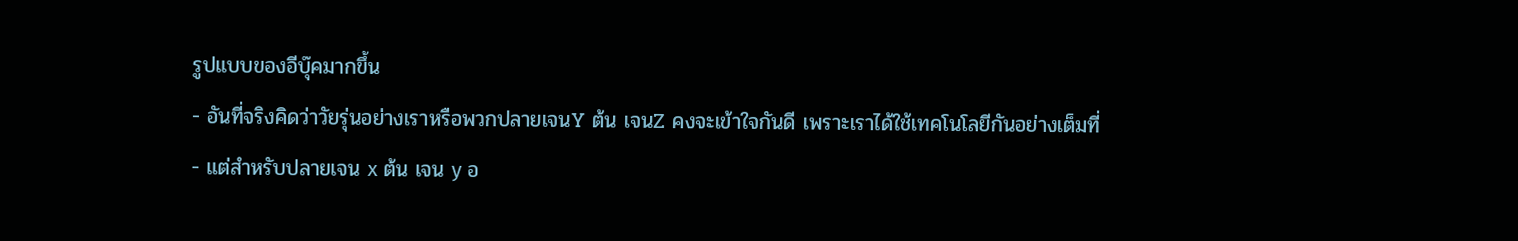รูปแบบของอีบุ๊คมากขึ้น
- อันที่จริงคิดว่าวัยรุ่นอย่างเราหรือพวกปลายเจนY ต้น เจนZ คงจะเข้าใจกันดี เพราะเราได้ใช้เทคโนโลยีกันอย่างเต็มที่
- แต่สำหรับปลายเจน x ต้น เจน y อ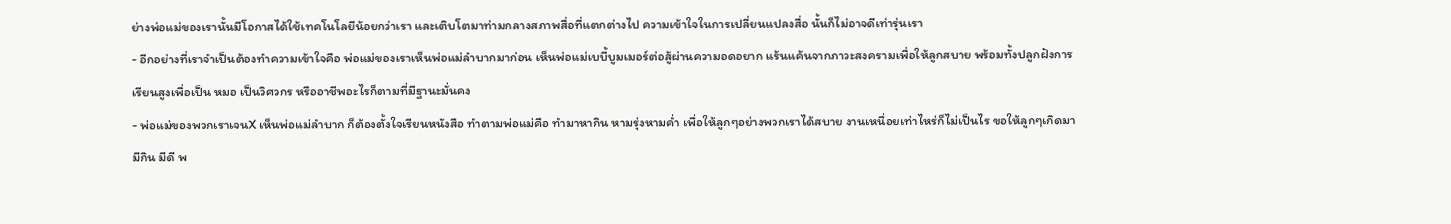ย่างพ่อแม่ของเรานั้นมีโอกาสได้ใช้เทคโนโลยีน้อยกว่าเรา และเติบโตมาท่ามกลางสภาพสื่อที่แตกต่างไป ความเข้าใจในการเปลี่ยนแปลงสื่อ นั้นก็ไม่อาจดีเท่ารุ่นเรา
- อีกอย่างที่เราจำเป็นต้องทำความเข้าใจคือ พ่อแม่ของเราเห็นพ่อแม่ลำบากมาก่อน เห็นพ่อแม่เบบี้บูมเมอร์ต่อสู้ผ่านความอดอยาก แร้นแค้นจากภาวะสงครามเพื่อให้ลูกสบาย พร้อมทั้งปลูกฝังการเรียนสูงเพื่อเป็น หมอ เป็นวิศวกร หรืออาชีพอะไรก็ตามที่มีฐานะมั่นคง
- พ่อแม่ของพวกเราเจนX เห็นพ่อแม่ลำบาก ก็ต้องตั้งใจเรียนหนังสือ ทำตามพ่อแม่คือ ทำมาหากิน หามรุ่งหามค่ำ เพื่อให้ลูกๆอย่างพวกเราได้สบาย งานเหนื่อยเท่าไหร่ก็ไม่เป็นไร ขอให้ลูกๆเกิดมามีกิน มีดี พ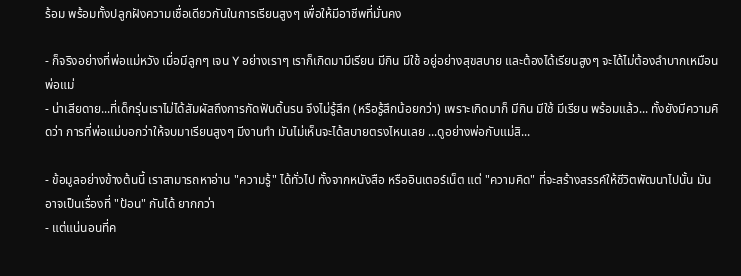ร้อม พร้อมทั้งปลูกฝังความเชื่อเดียวกันในการเรียนสูงๆ เพื่อให้มีอาชีพที่มั่นคง

- ก็จริงอย่างที่พ่อแม่หวัง เมื่อมีลูกๆ เจน Y อย่างเราๆ เราก็เกิดมามีเรียน มีกิน มีใช้ อยู่อย่างสุขสบาย และต้องได้เรียนสูงๆ จะได้ไม่ต้องลำบากเหมือนพ่อแม่
- น่าเสียดาย...ที่เด็กรุ่นเราไม่ได้สัมผัสถึงการกัดฟันดิ้นรน จึงไม่รู้สึก (หรือรู้สึกน้อยกว่า) เพราะเกิดมาก็ มีกิน มีใช้ มีเรียน พร้อมแล้ว... ทั้งยังมีความคิดว่า การที่พ่อแม่บอกว่าให้จบมาเรียนสูงๆ มีงานทำ มันไม่เห็นจะได้สบายตรงไหนเลย ...ดูอย่างพ่อกับแม่สิ...

- ข้อมูลอย่างข้างต้นนี้ เราสามารถหาอ่าน "ความรู้" ได้ทั่วไป ทั้งจากหนังสือ หรืออินเตอร์เน็ต แต่ "ความคิด" ที่จะสร้างสรรค์ให้ชีวิตพัฒนาไปนั้น มันอาจเป็นเรื่องที่ "ป้อน" กันได้ ยากกว่า
- แต่แน่นอนที่ค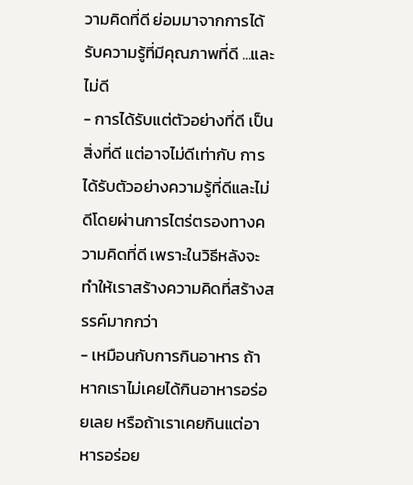วามคิดที่ดี ย่อมมาจากการได้รับความรู้ที่มีคุณภาพที่ดี ...และไม่ดี
- การได้รับแต่ตัวอย่างที่ดี เป็นสิ่งที่ดี แต่อาจไม่ดีเท่ากับ การได้รับตัวอย่างความรู้ที่ดีและไม่ดีโดยผ่านการไตร่ตรองทางความคิดที่ดี เพราะในวิธีหลังจะทำให้เราสร้างความคิดที่สร้างสรรค์มากกว่า
- เหมือนกับการกินอาหาร ถ้าหากเราไม่เคยได้กินอาหารอร่อยเลย หรือถ้าเราเคยกินแต่อาหารอร่อย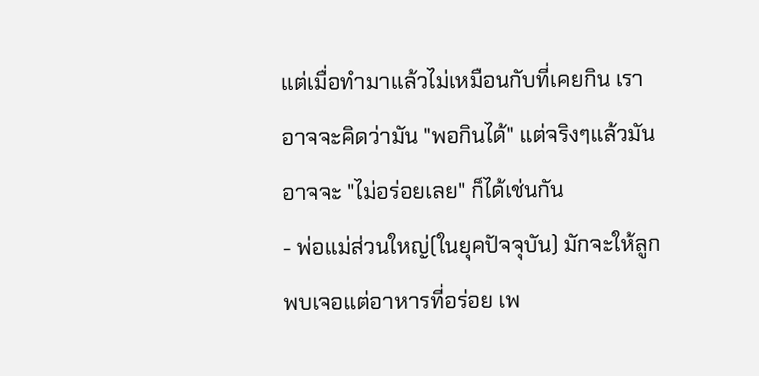แต่เมื่อทำมาแล้วไม่เหมือนกับที่เคยกิน เราอาจจะคิดว่ามัน "พอกินได้" แต่จริงๆแล้วมันอาจจะ "ไม่อร่อยเลย" ก็ได้เช่นกัน
- พ่อแม่ส่วนใหญ่(ในยุคปัจจุบัน) มักจะให้ลูกพบเจอแต่อาหารที่อร่อย เพ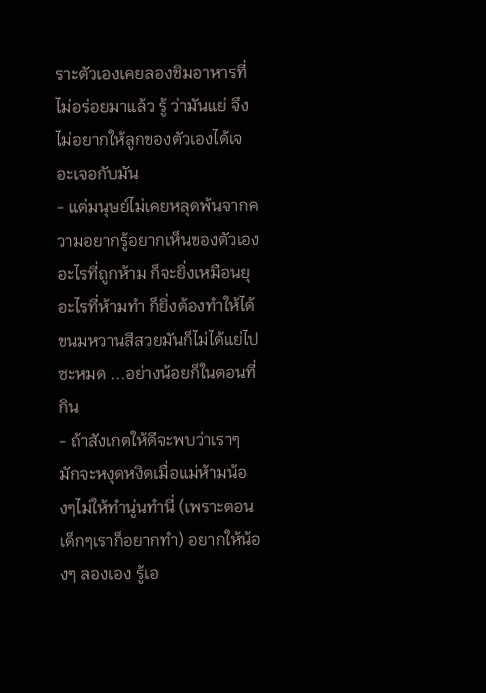ราะตัวเองเคยลองชิมอาหารที่ไม่อร่อยมาแล้ว รู้ ว่ามันแย่ จึงไม่อยากให้ลูกของตัวเองได้เจอะเจอกับมัน
- แต่มนุษย์ไม่เคยหลุดพ้นจากความอยากรู้อยากเห็นของตัวเอง อะไรที่ถูกห้าม ก็จะยิ่งเหมือนยุ อะไรที่ห้ามทำ ก็ยิ่งต้องทำให้ได้ ขนมหวานสีสวยมันก็ไม่ได้แย่ไปซะหมด ...อย่างน้อยก็ในตอนที่กิน
- ถ้าสังเกตให้ดีจะพบว่าเราๆ มักจะหงุดหงิดเมื่อแม่ห้ามน้องๆไม่ให้ทำนู่นทำนี่ (เพราะตอนเด็กๆเราก็อยากทำ) อยากให้น้องๆ ลองเอง รู้เอ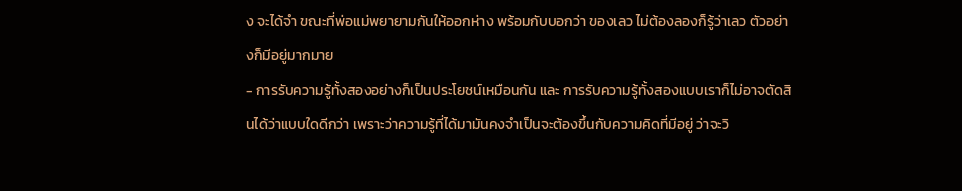ง จะได้จำ ขณะที่พ่อแม่พยายามกันให้ออกห่าง พร้อมกับบอกว่า ของเลว ไม่ต้องลองก็รู้ว่าเลว ตัวอย่างก็มีอยู่มากมาย
- การรับความรู้ทั้งสองอย่างก็เป็นประโยชน์เหมือนกัน และ การรับความรู้ทั้งสองแบบเราก็ไม่อาจตัดสินได้ว่าแบบใดดีกว่า เพราะว่าความรู้ที่ได้มามันคงจำเป็นจะต้องขึ้นกับความคิดที่มีอยู่ ว่าจะวิ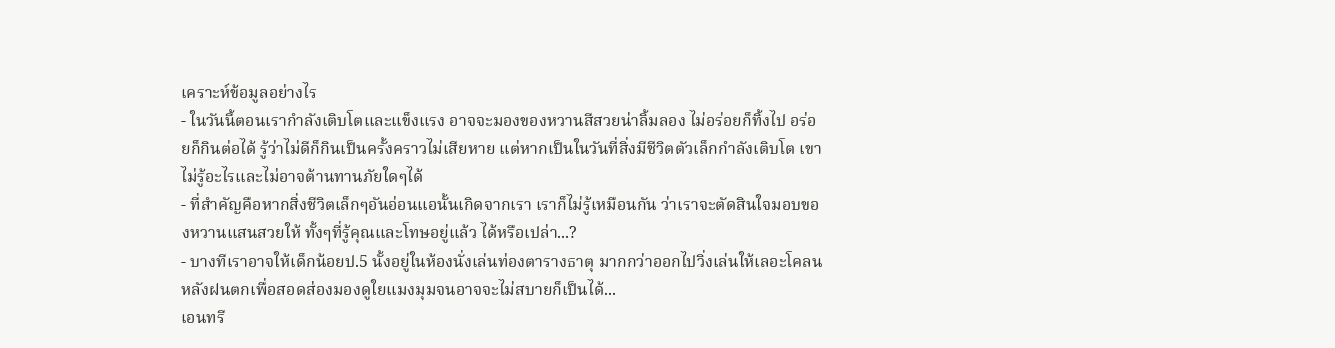เคราะห์ข้อมูลอย่างไร
- ในวันนี้ตอนเรากำลังเติบโตและแข็งแรง อาจจะมองของหวานสีสวยน่าลิ้มลอง ไม่อร่อยก็ทิ้งไป อร่อยก็กินต่อได้ รู้ว่าไม่ดีก็กินเป็นครั้งคราวไม่เสียหาย แต่หากเป็นในวันที่สิ่งมีชีวิตตัวเล็กกำลังเติบโต เขาไม่รู้อะไรและไม่อาจต้านทานภัยใดๆได้
- ที่สำคัญคือหากสิ่งชีวิตเล็กๆอันอ่อนแอนั้นเกิดจากเรา เราก็ไม่รู้เหมือนกัน ว่าเราจะตัดสินใจมอบของหวานแสนสวยให้ ทั้งๆที่รู้คุณและโทษอยู่แล้ว ได้หรือเปล่า...?
- บางทีเราอาจให้เด็กน้อยป.5 นั้งอยู่ในห้องนั่งเล่นท่องตารางธาตุ มากกว่าออกไปวิ่งเล่นให้เลอะโคลนหลังฝนตกเพื่อสอดส่องมองดูใยแมงมุมจนอาจจะไม่สบายก็เป็นได้...
เอนทรี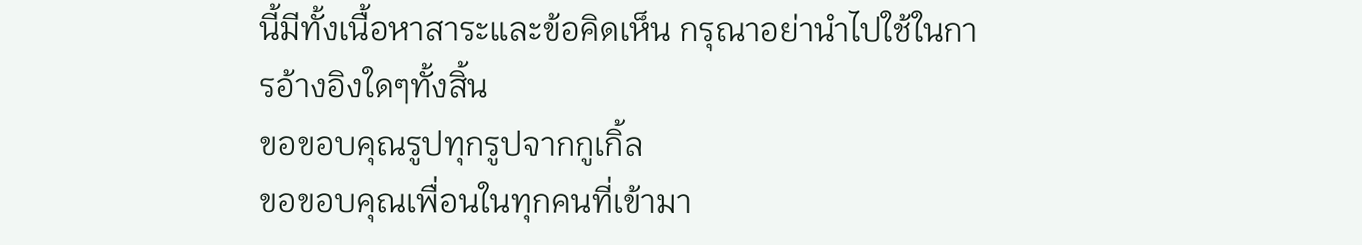นี้มีทั้งเนื้อหาสาระและข้อคิดเห็น กรุณาอย่านำไปใช้ในการอ้างอิงใดๆทั้งสิ้น
ขอขอบคุณรูปทุกรูปจากกูเกิ้ล
ขอขอบคุณเพื่อนในทุกคนที่เข้ามา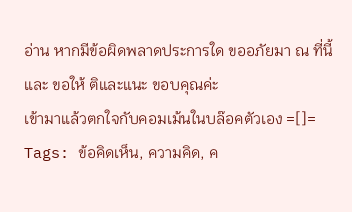อ่าน หากมีข้อผิดพลาดประการใด ขออภัยมา ณ ที่นี้ และ ขอให้ ติและแนะ ขอบคุณค่ะ
เข้ามาแล้วตกใจกับคอมเม้นในบล๊อคตัวเอง =[]=
Tags: ข้อคิดเห็น, ความคิด, ค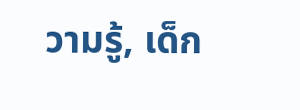วามรู้, เด็ก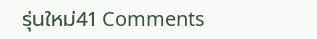รุ่นใหม่41 Comments